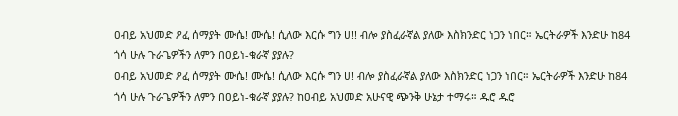ዐብይ አህመድ ዖፈ ሰማያት ሙሴ! ሙሴ! ሲለው እርሱ ግን ሀ!! ብሎ ያስፈራኛል ያለው እስክንድር ነጋን ነበር። ኤርትራዎች እንድሁ ከ84 ጎሳ ሁሉ ጉራጌዎችን ለምን በዐይነ-ቁራኛ ያያሉ?
ዐብይ አህመድ ዖፈ ሰማያት ሙሴ! ሙሴ! ሲለው እርሱ ግን ሀ! ብሎ ያስፈራኛል ያለው እስክንድር ነጋን ነበር። ኤርትራዎች እንድሁ ከ84 ጎሳ ሁሉ ጉራጌዎችን ለምን በዐይነ-ቁራኛ ያያሉ? ከዐብይ አህመድ አሁናዊ ጭንቅ ሁኔታ ተማሩ። ዱሮ ዱሮ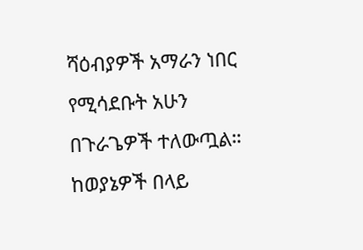ሻዕብያዎች አማራን ነበር የሚሳደቡት አሁን በጉራጌዎች ተለውጧል። ከወያኔዎች በላይ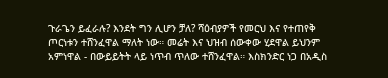ጉራጌን ይፈራሉ? እንደት ግን ሊሆን ቻለ? ሻዕብያዎች የመርህ እና የተጠየቅ ጦርነቱን ተሸንፈዋል ማለት ነው። መሬት እና ህዝብ ሰውቀው ሂደዋል ይህንም አምነዋል - በውይይትት ላይ ነጥብ ጥለው ተሸንፈዋል። እስክንድር ነጋ በአዲስ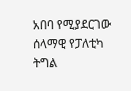አበባ የሚያደርገው ሰላማዊ የፓለቲካ ትግል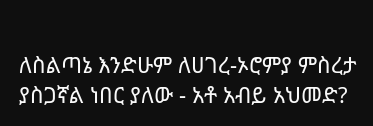ለስልጣኔ እንድሁም ለሀገረ-ኦሮምያ ምስረታ ያስጋኛል ነበር ያለው - አቶ አብይ አህመድ?